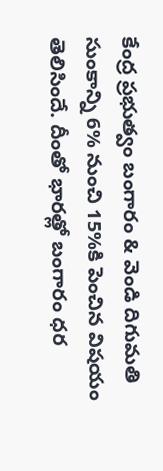కేంద్ర ప్రభుత్వం బంగారం & వెండి దిగుమతి సుంకాన్ని 6% నుంచి 15%కి పెంచిన విషయం తెలిసిందే. దీంతో భారత్లో బంగారం ధర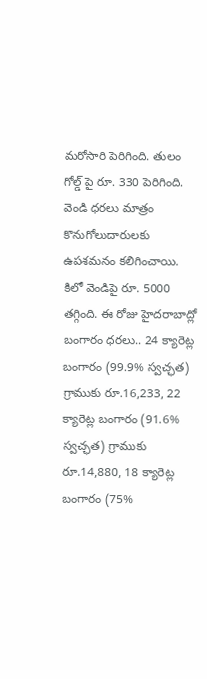మరోసారి పెరిగింది. తులం గోల్డ్ పై రూ. 330 పెరిగింది. వెండి ధరలు మాత్రం కొనుగోలుదారులకు ఉపశమనం కలిగించాయి. కిలో వెండిపై రూ. 5000 తగ్గింది. ఈ రోజు హైదరాబాద్లో బంగారం ధరలు.. 24 క్యారెట్ల బంగారం (99.9% స్వచ్ఛత) గ్రాముకు రూ.16,233, 22 క్యారెట్ల బంగారం (91.6% స్వచ్ఛత) గ్రాముకు రూ.14,880, 18 క్యారెట్ల బంగారం (75%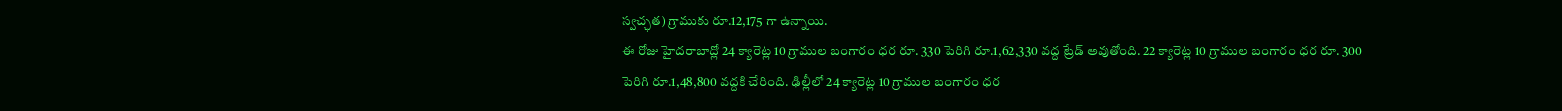స్వచ్ఛత) గ్రాముకు రూ.12,175 గా ఉన్నాయి.
ఈ రోజు హైదరాబాద్లో 24 క్యారెట్ల 10 గ్రాముల బంగారం ధర రూ. 330 పెరిగి రూ.1,62,330 వద్ద ట్రేడ్ అవుతోంది. 22 క్యారెట్ల 10 గ్రాముల బంగారం ధర రూ. 300 పెరిగి రూ.1,48,800 వద్దకి చేరింది. ఢిల్లీలో 24 క్యారెట్ల 10 గ్రాముల బంగారం ధర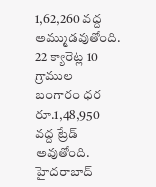1,62,260 వద్ద అమ్ముడవుతోంది. 22 క్యారెట్ల 10 గ్రాముల బంగారం ధర రూ.1,48,950 వద్ద ట్రేడ్ అవుతోంది.
హైదరాబాద్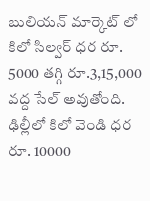బులియన్ మార్కెట్ లో కిలో సిల్వర్ ధర రూ. 5000 తగ్గి రూ.3,15,000 వద్ద సేల్ అవుతోంది. ఢిల్లీలో కిలో వెండి ధర రూ. 10000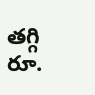తగ్గి రూ.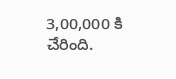3,00,000 కి చేరింది.